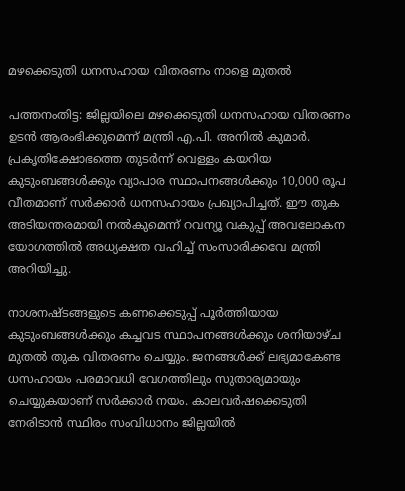മഴക്കെടുതി ധനസഹായ വിതരണം നാളെ മുതൽ

പത്തനംതിട്ട: ജില്ലയിലെ മഴക്കെടുതി ധനസഹായ വിതരണം ഉടന്‍ ആരംഭിക്കുമെന്ന് മന്ത്രി എ.പി. അനില്‍ കുമാര്‍. പ്രകൃതിക്ഷോഭത്തെ തുടര്‍ന്ന് വെള്ളം കയറിയ കുടുംബങ്ങള്‍ക്കും വ്യാപാര സ്ഥാപനങ്ങള്‍ക്കും 10,000 രൂപ വീതമാണ് സര്‍ക്കാര്‍ ധനസഹായം പ്രഖ്യാപിച്ചത്. ഈ തുക അടിയന്തരമായി നല്‍കുമെന്ന് റവന്യൂ വകുപ്പ് അവലോകന യോഗത്തില്‍ അധ്യക്ഷത വഹിച്ച് സംസാരിക്കവേ മന്ത്രി അറിയിച്ചു.

നാശനഷ്ടങ്ങളുടെ കണക്കെടുപ്പ് പൂര്‍ത്തിയായ കുടുംബങ്ങള്‍ക്കും കച്ചവട സ്ഥാപനങ്ങള്‍ക്കും ശനിയാഴ്ച മുതല്‍ തുക വിതരണം ചെയ്യും. ജനങ്ങള്‍ക്ക് ലഭ്യമാകേണ്ട ധസഹായം പരമാവധി വേഗത്തിലും സുതാര്യമായും ചെയ്യുകയാണ് സര്‍ക്കാര്‍ നയം. കാലവര്‍ഷക്കെടുതി നേരിടാന്‍ സ്ഥിരം സംവിധാനം ജില്ലയില്‍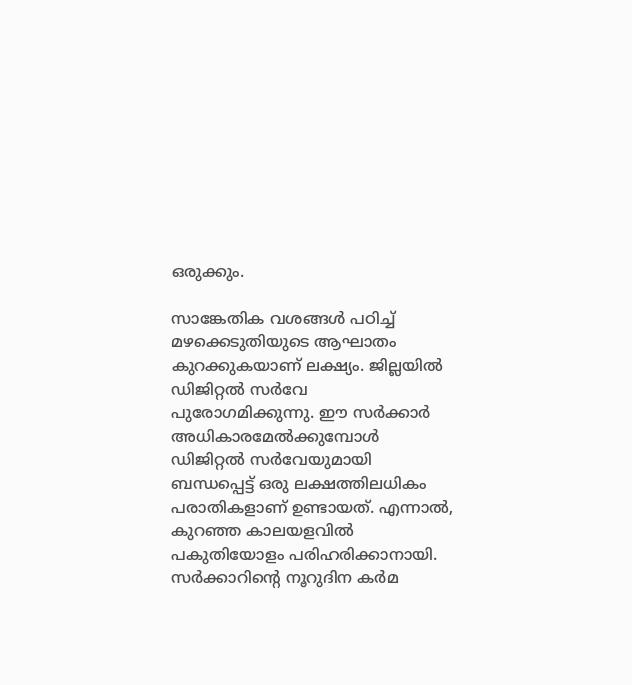ഒരുക്കും.

സാങ്കേതിക വശങ്ങള്‍ പഠിച്ച് മഴക്കെടുതിയുടെ ആഘാതം കുറക്കുകയാണ് ലക്ഷ്യം. ജില്ലയില്‍ ഡിജിറ്റല്‍ സര്‍വേ പുരോഗമിക്കുന്നു. ഈ സര്‍ക്കാര്‍ അധികാരമേല്‍ക്കുമ്പോള്‍ ഡിജിറ്റല്‍ സര്‍വേയുമായി ബന്ധപ്പെട്ട് ഒരു ലക്ഷത്തിലധികം പരാതികളാണ് ഉണ്ടായത്. എന്നാല്‍, കുറഞ്ഞ കാലയളവില്‍ പകുതിയോളം പരിഹരിക്കാനായി. സര്‍ക്കാറിന്റെ നൂറുദിന കര്‍മ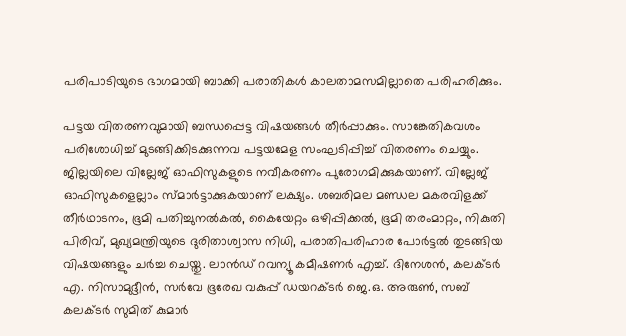പരിപാടിയുടെ ഭാഗമായി ബാക്കി പരാതികള്‍ കാലതാമസമില്ലാതെ പരിഹരിക്കും.

പട്ടയ വിതരണവുമായി ബന്ധപ്പെട്ട വിഷയങ്ങള്‍ തീര്‍പ്പാക്കും. സാങ്കേതികവശം പരിശോധിച്ച് മുടങ്ങിക്കിടക്കുന്നവ പട്ടയമേള സംഘടിപ്പിച്ച് വിതരണം ചെയ്യും. ജില്ലയിലെ വില്ലേജ് ഓഫിസുകളുടെ നവീകരണം പുരോഗമിക്കുകയാണ്. വില്ലേജ് ഓഫിസുകളെല്ലാം സ്മാര്‍ട്ടാക്കുകയാണ് ലക്ഷ്യം. ശബരിമല മണ്ഡല മകരവിളക്ക് തീര്‍ഥാടനം, ഭൂമി പതിച്ചുനല്‍കല്‍, കൈയേറ്റം ഒഴിപ്പിക്കല്‍, ഭൂമി തരംമാറ്റം, നികുതി പിരിവ്, മുഖ്യമന്ത്രിയുടെ ദുരിതാശ്വാസ നിധി, പരാതിപരിഹാര പോര്‍ട്ടല്‍ തുടങ്ങിയ വിഷയങ്ങളും ചര്‍ച്ച ചെയ്തു. ലാന്‍ഡ് റവന്യൂ കമീഷണര്‍ എച്ച്. ദിനേശന്‍, കലക്ടര്‍ എ. നിസാമുദ്ദീന്‍, സര്‍വേ ഭൂരേഖ വകുപ്പ് ഡയറക്ടര്‍ ജെ.ഒ. അരുണ്‍, സബ് കലക്ടര്‍ സുമിത് കുമാര്‍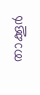താക്കൂര്‍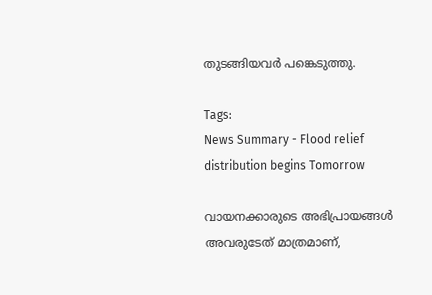തുടങ്ങിയവര്‍ പങ്കെടുത്തു.

Tags:
News Summary - Flood relief distribution begins Tomorrow

വായനക്കാരുടെ അഭിപ്രായങ്ങള്‍ അവരുടേത് മാത്രമാണ്,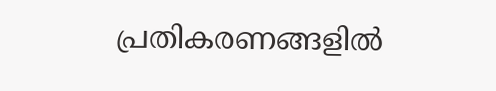പ്രതികരണങ്ങളിൽ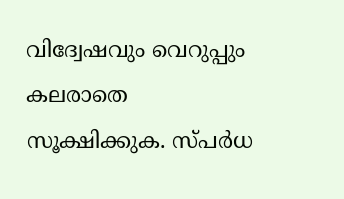വിദ്വേഷവും വെറുപ്പും കലരാതെ സൂക്ഷിക്കുക. സ്പർധ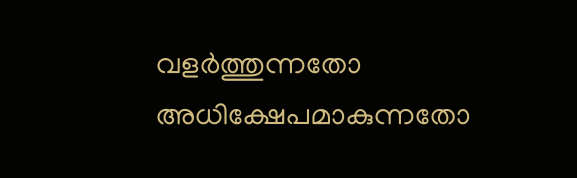വളർത്തുന്നതോ അധിക്ഷേപമാകുന്നതോ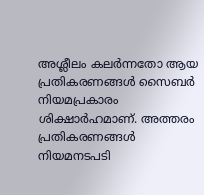അശ്ലീലം കലർന്നതോ ആയ പ്രതികരണങ്ങൾ സൈബർ നിയമപ്രകാരം ശിക്ഷാർഹമാണ്. അത്തരം പ്രതികരണങ്ങൾ നിയമനടപടി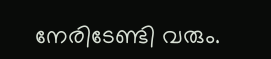നേരിടേണ്ടി വരും.